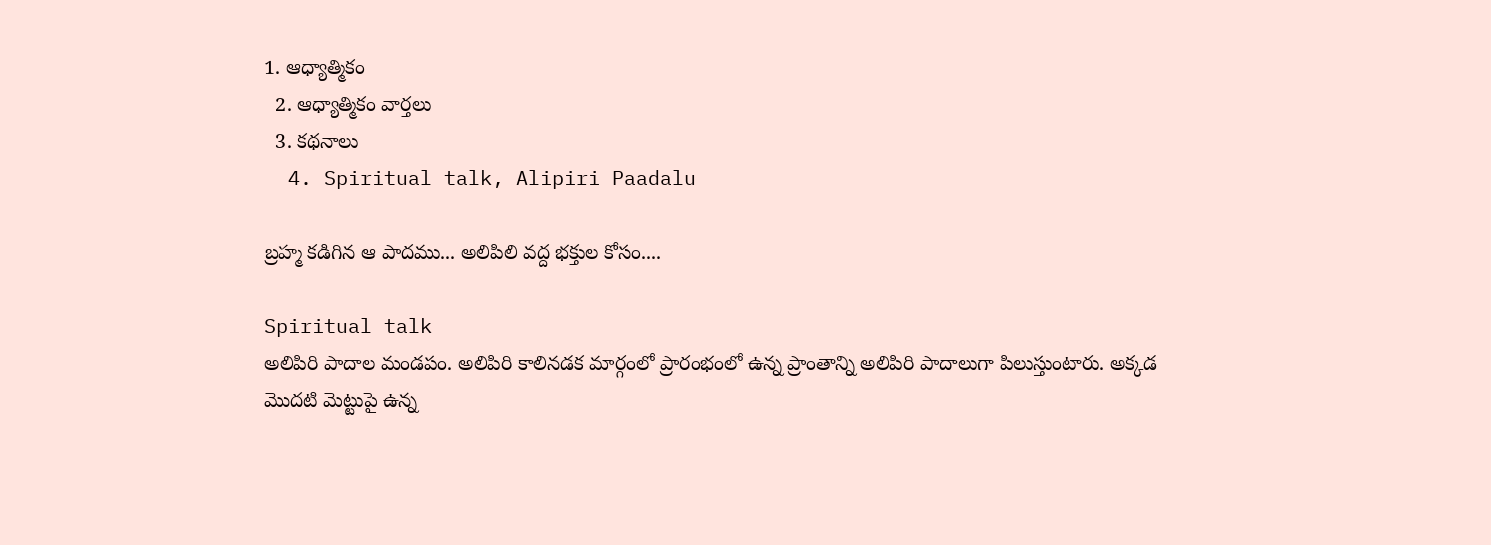1. ఆధ్యాత్మికం
  2. ఆధ్యాత్మికం వార్తలు
  3. కథనాలు
  4. Spiritual talk, Alipiri Paadalu

బ్రహ్మ కడిగిన ఆ పాదము... అలిపిలి వద్ద భక్తుల కోసం....

Spiritual talk
అలిపిరి పాదాల మండపం. అలిపిరి కాలినడక మార్గంలో ప్రారంభంలో ఉన్న ప్రాంతాన్ని అలిపిరి పాదాలుగా పిలుస్తుంటారు. అక్కడ మొదటి మెట్టుపై ఉన్న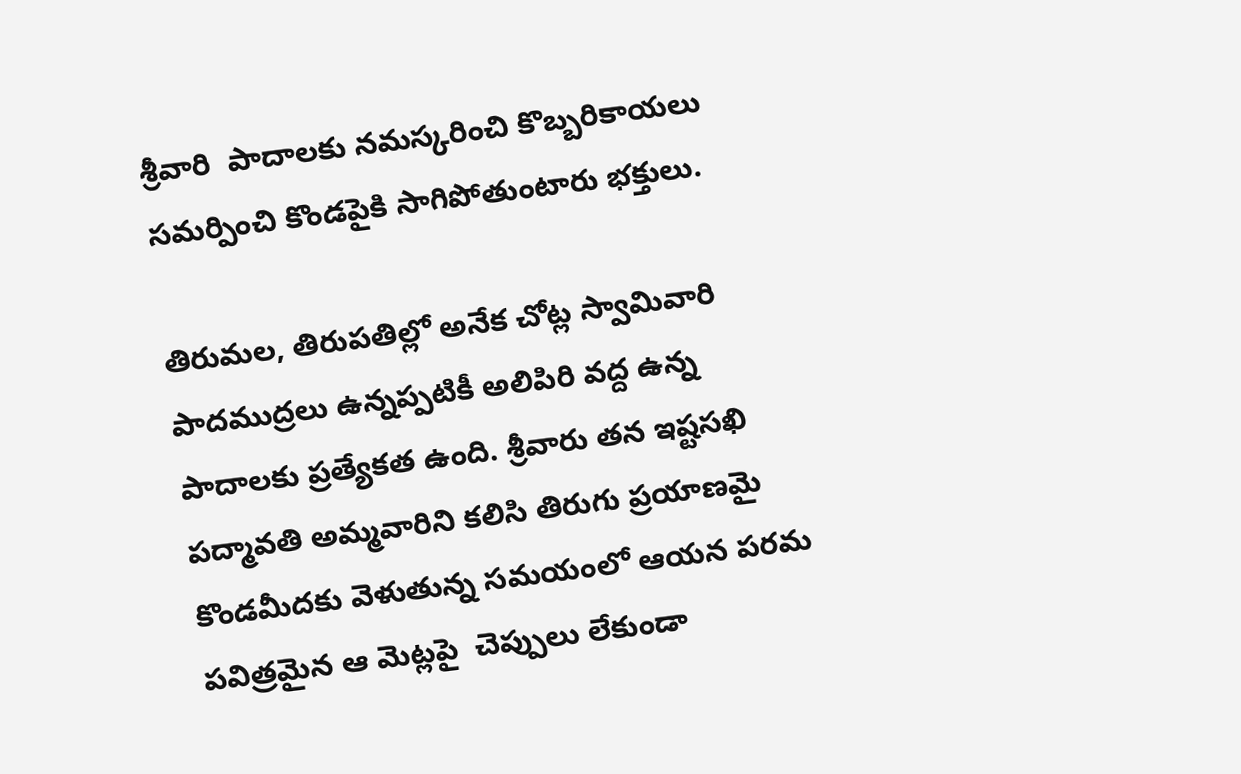శ్రీవారి  పాదాలకు నమస్కరించి కొబ్బరికాయలు సమర్పించి కొండపైకి సాగిపోతుంటారు భక్తులు.

తిరుమల, తిరుపతిల్లో అనేక చోట్ల స్వామివారి పాదముద్రలు ఉన్నప్పటికీ అలిపిరి వద్ద ఉన్న పాదాలకు ప్రత్యేకత ఉంది. శ్రీవారు తన ఇష్టసఖి పద్మావతి అమ్మవారిని కలిసి తిరుగు ప్రయాణమై కొండమీదకు వెళుతున్న సమయంలో ఆయన పరమ పవిత్రమైన ఆ మెట్లపై  చెప్పులు లేకుండా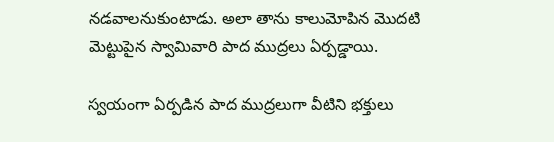నడవాలనుకుంటాడు. అలా తాను కాలుమోపిన మొదటి మెట్టుపైన స్వామివారి పాద ముద్రలు ఏర్పడ్డాయి.

స్వయంగా ఏర్పడిన పాద ముద్రలుగా వీటిని భక్తులు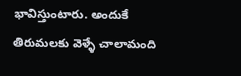భావిస్తుంటారు. అందుకే తిరుమలకు వెళ్ళే చాలామంది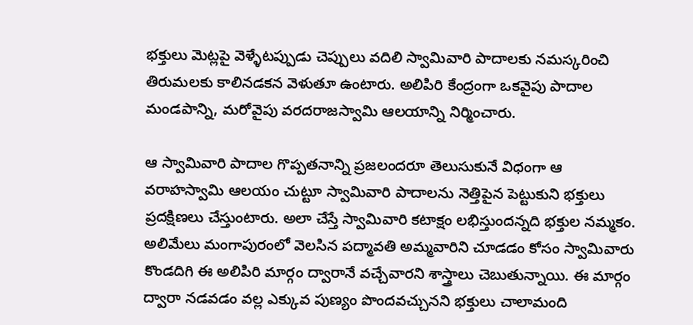భక్తులు మెట్లపై వెళ్ళేటప్పుడు చెప్పులు వదిలి స్వామివారి పాదాలకు నమస్కరించి తిరుమలకు కాలినడకన వెళుతూ ఉంటారు. అలిపిరి కేంద్రంగా ఒకవైపు పాదాల మండపాన్ని, మరోవైపు వరదరాజస్వామి ఆలయాన్ని నిర్మించారు.

ఆ స్వామివారి పాదాల గొప్పతనాన్ని ప్రజలందరూ తెలుసుకునే విధంగా ఆ వరాహస్వామి ఆలయం చుట్టూ స్వామివారి పాదాలను నెత్తిపైన పెట్టుకుని భక్తులు ప్రదక్షిణలు చేస్తుంటారు. అలా చేస్తే స్వామివారి కటాక్షం లభిస్తుందన్నది భక్తుల నమ్మకం. అలిమేలు మంగాపురంలో వెలసిన పద్మావతి అమ్మవారిని చూడడం కోసం స్వామివారు కొండదిగి ఈ అలిపిరి మార్గం ద్వారానే వచ్చేవారని శాస్త్రాలు చెబుతున్నాయి. ఈ మార్గం ద్వారా నడవడం వల్ల ఎక్కువ పుణ్యం పొందవచ్చునని భక్తులు చాలామంది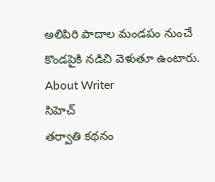అలిపిరి పాదాల మండపం నుంచే కొండపైకి నడిచి వెళుతూ ఉంటారు.
About Writer
సిహెచ్
తర్వాతి కథనం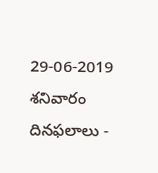29-06-2019 శనివారం దినఫలాలు -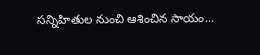సన్నిహితుల నుంచి ఆశించిన సాయం...